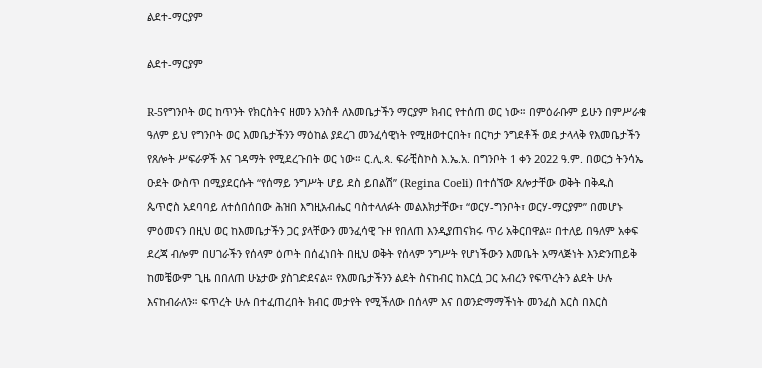ልደተ-ማርያም

ልደተ-ማርያም

R-5የግንቦት ወር ከጥንት የክርስትና ዘመን አንስቶ ለእመቤታችን ማርያም ክብር የተሰጠ ወር ነው። በምዕራቡም ይሁን በምሥራቁ ዓለም ይህ የግንቦት ወር እመቤታችንን ማዕከል ያደረገ መንፈሳዊነት የሚዘወተርበት፣ በርካታ ንግደቶች ወደ ታላላቅ የእመቤታችን የጸሎት ሥፍራዎች እና ገዳማት የሚደረጉበት ወር ነው። ር.ሊ.ጳ. ፍራቺስኮስ እ.ኤ.አ. በግንቦት 1 ቀን 2022 ዓ.ም. በወርኃ ትንሳኤ ዑደት ውስጥ በሚያደርሱት “የሰማይ ንግሥት ሆይ ደስ ይበልሽ” (Regina Coeli) በተሰኘው ጸሎታቸው ወቅት በቅዱስ ጴጥሮስ አደባባይ ለተሰበሰበው ሕዝበ እግዚአብሔር ባስተላለፉት መልእክታቸው፣ “ወርሃ-ግንቦት፣ ወርሃ-ማርያም” በመሆኑ ምዕመናን በዚህ ወር ከእመቤታችን ጋር ያላቸውን መንፈሳዊ ጉዞ የበለጠ እንዲያጠናክሩ ጥሪ አቅርበዋል። በተለይ በዓለም አቀፍ ደረጃ ብሎም በሀገራችን የሰላም ዕጦት በሰፈነበት በዚህ ወቅት የሰላም ንግሥት የሆነችውን እመቤት አማላጅነት እንድንጠይቅ ከመቼውም ጊዜ በበለጠ ሁኔታው ያስገድደናል። የእመቤታችንን ልደት ስናከብር ከእርሷ ጋር አብረን የፍጥረትን ልደት ሁሉ እናከብራለን። ፍጥረት ሁሉ በተፈጠረበት ክብር መታየት የሚችለው በሰላም እና በወንድማማችነት መንፈስ እርስ በእርስ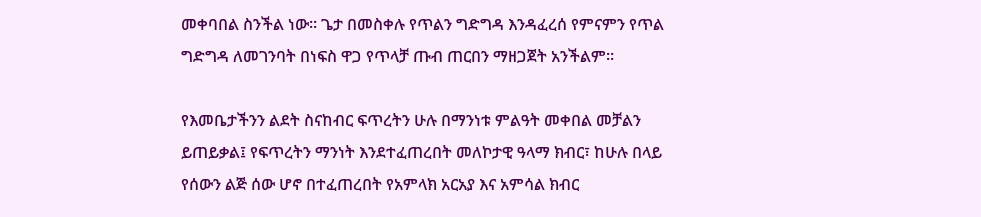መቀባበል ስንችል ነው። ጌታ በመስቀሉ የጥልን ግድግዳ እንዳፈረሰ የምናምን የጥል ግድግዳ ለመገንባት በነፍስ ዋጋ የጥላቻ ጡብ ጠርበን ማዘጋጀት አንችልም።

የእመቤታችንን ልደት ስናከብር ፍጥረትን ሁሉ በማንነቱ ምልዓት መቀበል መቻልን ይጠይቃል፤ የፍጥረትን ማንነት እንደተፈጠረበት መለኮታዊ ዓላማ ክብር፣ ከሁሉ በላይ የሰውን ልጅ ሰው ሆኖ በተፈጠረበት የአምላክ አርአያ እና አምሳል ክብር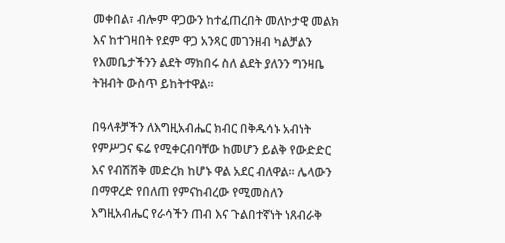መቀበል፣ ብሎም ዋጋውን ከተፈጠረበት መለኮታዊ መልክ እና ከተገዛበት የደም ዋጋ አንጻር መገንዘብ ካልቻልን የእመቤታችንን ልደት ማክበሩ ስለ ልደት ያለንን ግንዛቤ ትዝብት ውስጥ ይከትተዋል።

በዓላቶቻችን ለእግዚአብሔር ክብር በቅዱሳኑ አብነት የምሥጋና ፍሬ የሚቀርብባቸው ከመሆን ይልቅ የውድድር እና የብሽሽቅ መድረክ ከሆኑ ዋል አደር ብለዋል። ሌላውን በማዋረድ የበለጠ የምናከብረው የሚመስለን እግዚአብሔር የራሳችን ጠብ እና ጉልበተኛነት ነጸብራቅ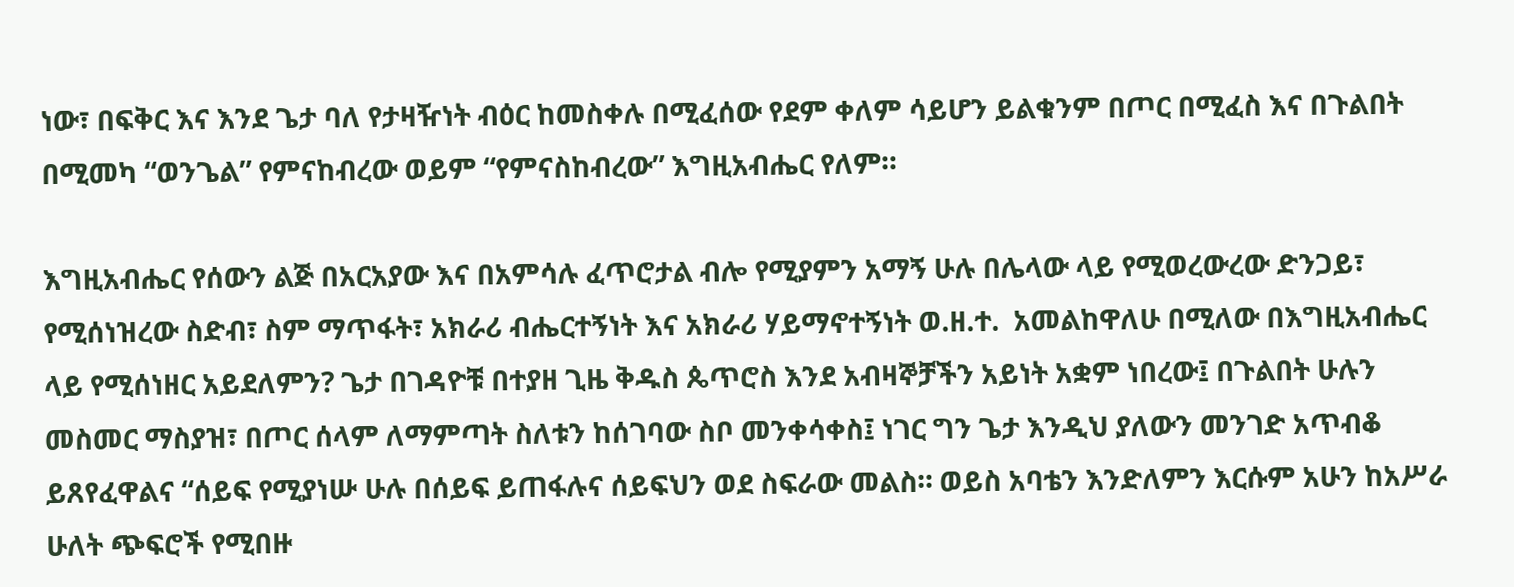ነው፣ በፍቅር እና እንደ ጌታ ባለ የታዛዥነት ብዕር ከመስቀሉ በሚፈሰው የደም ቀለም ሳይሆን ይልቁንም በጦር በሚፈስ እና በጉልበት በሚመካ “ወንጌል” የምናከብረው ወይም “የምናስከብረው” እግዚአብሔር የለም።

እግዚአብሔር የሰውን ልጅ በአርአያው እና በአምሳሉ ፈጥሮታል ብሎ የሚያምን አማኝ ሁሉ በሌላው ላይ የሚወረውረው ድንጋይ፣ የሚሰነዝረው ስድብ፣ ስም ማጥፋት፣ አክራሪ ብሔርተኝነት እና አክራሪ ሃይማኖተኝነት ወ.ዘ.ተ.  አመልከዋለሁ በሚለው በእግዚአብሔር ላይ የሚሰነዘር አይደለምን? ጌታ በገዳዮቹ በተያዘ ጊዜ ቅዱስ ጴጥሮስ እንደ አብዛኞቻችን አይነት አቋም ነበረው፤ በጉልበት ሁሉን መስመር ማስያዝ፣ በጦር ሰላም ለማምጣት ስለቱን ከሰገባው ስቦ መንቀሳቀስ፤ ነገር ግን ጌታ እንዲህ ያለውን መንገድ አጥብቆ ይጸየፈዋልና “ሰይፍ የሚያነሡ ሁሉ በሰይፍ ይጠፋሉና ሰይፍህን ወደ ስፍራው መልስ። ወይስ አባቴን እንድለምን እርሱም አሁን ከአሥራ ሁለት ጭፍሮች የሚበዙ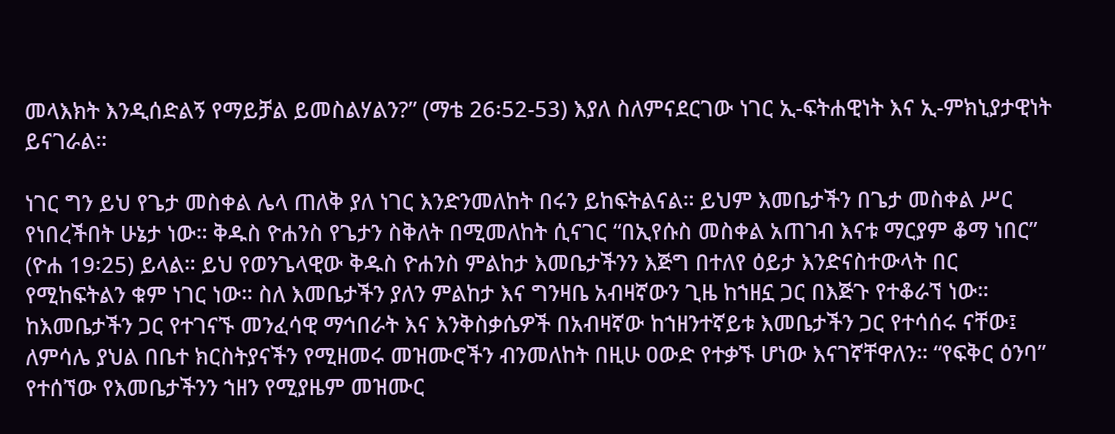መላእክት እንዲሰድልኝ የማይቻል ይመስልሃልን?” (ማቴ 26፡52-53) እያለ ስለምናደርገው ነገር ኢ-ፍትሐዊነት እና ኢ-ምክኒያታዊነት ይናገራል።

ነገር ግን ይህ የጌታ መስቀል ሌላ ጠለቅ ያለ ነገር እንድንመለከት በሩን ይከፍትልናል። ይህም እመቤታችን በጌታ መስቀል ሥር የነበረችበት ሁኔታ ነው። ቅዱስ ዮሐንስ የጌታን ስቅለት በሚመለከት ሲናገር “በኢየሱስ መስቀል አጠገብ እናቱ ማርያም ቆማ ነበር” (ዮሐ 19፡25) ይላል። ይህ የወንጌላዊው ቅዱስ ዮሐንስ ምልከታ እመቤታችንን እጅግ በተለየ ዕይታ እንድናስተውላት በር የሚከፍትልን ቁም ነገር ነው። ስለ እመቤታችን ያለን ምልከታ እና ግንዛቤ አብዛኛውን ጊዜ ከኀዘኗ ጋር በእጅጉ የተቆራኘ ነው። ከእመቤታችን ጋር የተገናኙ መንፈሳዊ ማኅበራት እና እንቅስቃሴዎች በአብዛኛው ከኀዘንተኛይቱ እመቤታችን ጋር የተሳሰሩ ናቸው፤ ለምሳሌ ያህል በቤተ ክርስትያናችን የሚዘመሩ መዝሙሮችን ብንመለከት በዚሁ ዐውድ የተቃኙ ሆነው እናገኛቸዋለን። “የፍቅር ዕንባ” የተሰኘው የእመቤታችንን ኀዘን የሚያዜም መዝሙር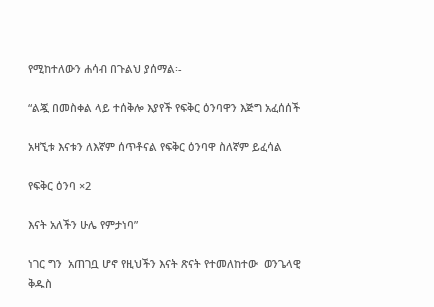የሚከተለውን ሐሳብ በጉልህ ያሰማል፡-

“ልጇ በመስቀል ላይ ተሰቅሎ እያየች የፍቅር ዕንባዋን እጅግ አፈሰሰች

አዛኚቱ እናቱን ለእኛም ሰጥቶናል የፍቅር ዕንባዋ ስለኛም ይፈሳል

የፍቅር ዕንባ ×2

እናት አለችን ሁሌ የምታነባ”

ነገር ግን  አጠገቧ ሆኖ የዚህችን እናት ጽናት የተመለከተው  ወንጌላዊ ቅዱስ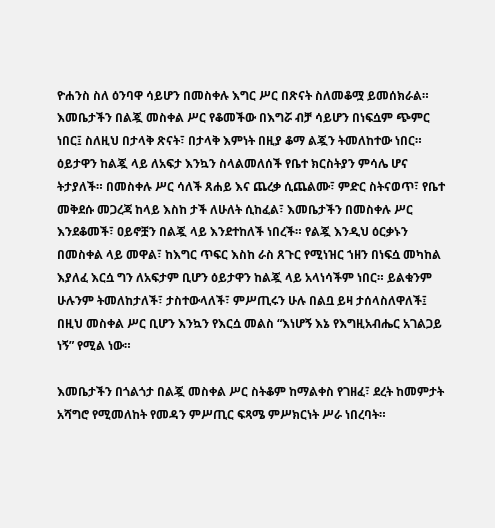ዮሐንስ ስለ ዕንባዋ ሳይሆን በመስቀሉ እግር ሥር በጽናት ስለመቆሟ ይመሰክራል። እመቤታችን በልጇ መስቀል ሥር የቆመችው በእግሯ ብቻ ሳይሆን በነፍሷም ጭምር ነበር፤ ስለዚህ በታላቅ ጽናት፣ በታላቅ እምነት በዚያ ቆማ ልጇን ትመለከተው ነበር። ዕይታዋን ከልጇ ላይ ለአፍታ እንኳን ስላልመለሰች የቤተ ክርስትያን ምሳሌ ሆና ትታያለች። በመስቀሉ ሥር ሳለች ጸሐይ እና ጨረቃ ሲጨልሙ፣ ምድር ስትናወጥ፣ የቤተ መቅደሱ መጋረጃ ከላይ እስከ ታች ለሁለት ሲከፈል፣ እመቤታችን በመስቀሉ ሥር እንደቆመች፣ ዐይኖቿን በልጇ ላይ እንደተከለች ነበረች። የልጇ እንዲህ ዕርቃኑን በመስቀል ላይ መዋል፣ ከእግር ጥፍር እስከ ራስ ጸጉር የሚነዝር ኀዘን በነፍሷ መካከል እያለፈ እርሷ ግን ለአፍታም ቢሆን ዕይታዋን ከልጇ ላይ አላነሳችም ነበር። ይልቁንም ሁሉንም ትመለከታለች፣ ታስተውላለች፣ ምሥጢሩን ሁሉ በልቧ ይዛ ታሰላስለዋለች፤ በዚህ መስቀል ሥር ቢሆን እንኳን የእርሷ መልስ “እነሆኝ እኔ የእግዚአብሔር አገልጋይ ነኝ” የሚል ነው።

እመቤታችን በጎልጎታ በልጇ መስቀል ሥር ስትቆም ከማልቀስ የገዘፈ፣ ደረት ከመምታት አሻግሮ የሚመለከት የመዳን ምሥጢር ፍጻሜ ምሥክርነት ሥራ ነበረባት።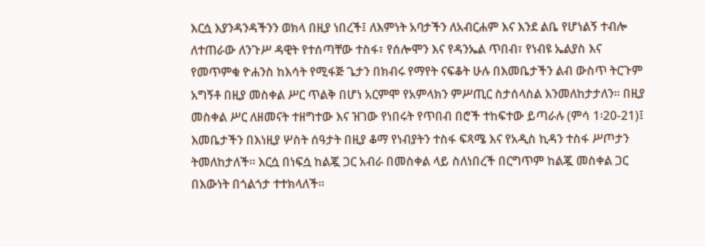እርሷ እያንዳንዳችንን ወክላ በዚያ ነበረች፤ ለእምነት አባታችን ለአብርሐም እና እንደ ልቤ የሆነልኝ ተብሎ ለተጠራው ለንጉሥ ዳዊት የተሰጣቸው ተስፋ፣ የሰሎሞን እና የዳንኤል ጥበብ፣ የነብዩ ኤልያስ እና የመጥምቁ ዮሐንስ ከእሳት የሚፋጅ ጌታን በክብሩ የማየት ናፍቆት ሁሉ በእመቤታችን ልብ ውስጥ ትርጉም አግኝቶ በዚያ መስቀል ሥር ጥልቅ በሆነ አርምሞ የአምላክን ምሥጢር ስታሰላስል እንመለከታታለን። በዚያ መስቀል ሥር ለዘመናት ተዘግተው እና ዝገው የነበሩት የጥበብ በሮች ተከፍተው ይጣራሉ (ምሳ 1፡20-21)፤ እመቤታችን በእነዚያ ሦስት ሰዓታት በዚያ ቆማ የነብያትን ተስፋ ፍጻሜ እና የአዲስ ኪዳን ተስፋ ሥጦታን ትመለከታለች። እርሷ በነፍሷ ከልጇ ጋር አብራ በመስቀል ላይ ስለነበረች በርግጥም ከልጇ መስቀል ጋር በእውነት በጎልጎታ ተተክላለች።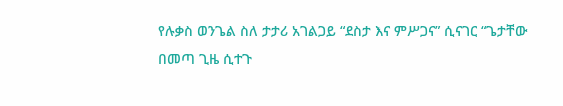የሉቃስ ወንጌል ስለ ታታሪ አገልጋይ “ደስታ እና ምሥጋና” ሲናገር “ጌታቸው በመጣ ጊዜ ሲተጉ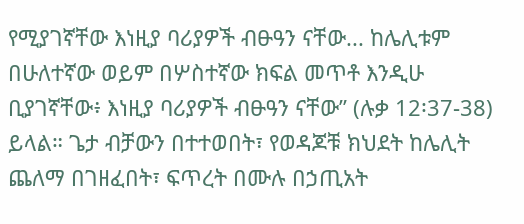የሚያገኛቸው እነዚያ ባሪያዎች ብፁዓን ናቸው... ከሌሊቱም በሁለተኛው ወይም በሦስተኛው ክፍል መጥቶ እንዲሁ ቢያገኛቸው፥ እነዚያ ባሪያዎች ብፁዓን ናቸው” (ሉቃ 12፡37-38) ይላል። ጌታ ብቻውን በተተወበት፣ የወዳጆቹ ክህደት ከሌሊት ጨለማ በገዘፈበት፣ ፍጥረት በሙሉ በኃጢአት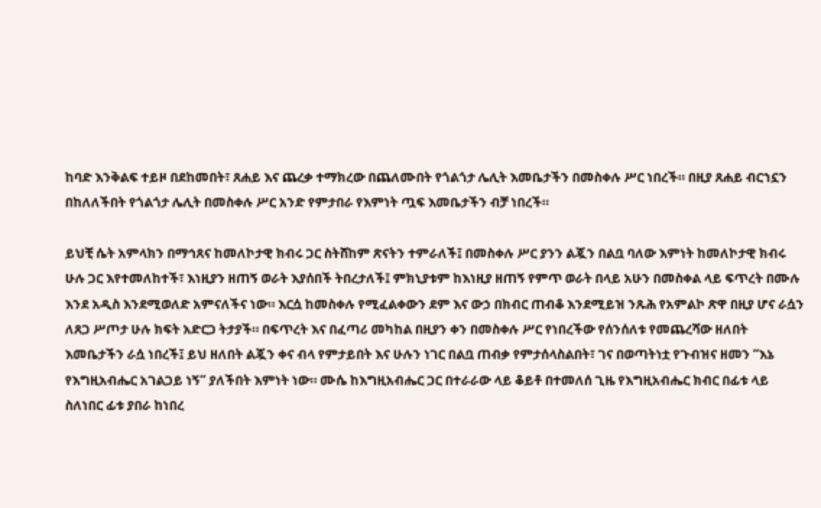ከባድ እንቅልፍ ተይዞ በደከመበት፣ ጸሐይ እና ጨረቃ ተማክረው በጨለሙበት የጎልጎታ ሌሊት እመቤታችን በመስቀሉ ሥር ነበረች። በዚያ ጸሐይ ብርኀኗን በከለለችበት የጎልጎታ ሌሊት በመስቀሉ ሥር አንድ የምታበራ የእምነት ጧፍ እመቤታችን ብቻ ነበረች።

ይህቺ ሴት አምላክን በማኅጸና ከመለኮታዊ ክብሩ ጋር ስትሸከም ጽናትን ተምራለች፤ በመስቀሉ ሥር ያንን ልጇን በልቧ ባለው እምነት ከመለኮታዊ ክብሩ ሁሉ ጋር እየተመለከተች፣ እነዚያን ዘጠኝ ወራት እያሰበች ትበረታለች፤ ምክኒያቱም ከእነዚያ ዘጠኝ የምጥ ወራት በላይ አሁን በመስቀል ላይ ፍጥረት በሙሉ እንደ አዲስ እንደሚወለድ አምናለችና ነው። እርሷ ከመስቀሉ የሚፈልቀውን ደም እና ውኃ በክብር ጠብቆ እንደሚይዝ ንጹሕ የአምልኮ ጽዋ በዚያ ሆና ራሷን ለጸጋ ሥጦታ ሁሉ ክፍት አድርጋ ትታያች። በፍጥረት እና በፈጣሪ መካከል በዚያን ቀን በመስቀሉ ሥር የነበረችው የሰንሰለቱ የመጨረሻው ዘለበት እመቤታችን ራሷ ነበረች፤ ይህ ዘለበት ልጇን ቀና ብላ የምታይበት እና ሁሉን ነገር በልቧ ጠብቃ የምታሰላስልበት፣ ገና በወጣትነቷ የጉብዝና ዘመን “እኔ የእግዚአብሔር አገልጋይ ነኝ” ያለችበት እምነት ነው። ሙሴ ከእግዚአብሔር ጋር በተራራው ላይ ቆይቶ በተመለሰ ጊዜ የእግዚአብሔር ክብር በፊቱ ላይ ስለነበር ፊቱ ያበራ ከነበረ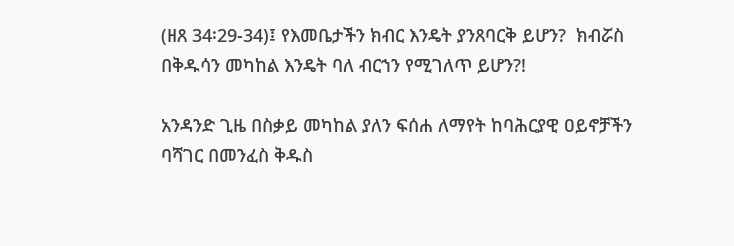(ዘጸ 34፡29-34)፤ የእመቤታችን ክብር እንዴት ያንጸባርቅ ይሆን?  ክብሯስ በቅዱሳን መካከል እንዴት ባለ ብርኀን የሚገለጥ ይሆን?!

አንዳንድ ጊዜ በስቃይ መካከል ያለን ፍሰሐ ለማየት ከባሕርያዊ ዐይኖቻችን ባሻገር በመንፈስ ቅዱስ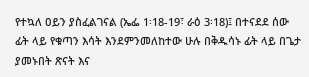የተኳለ ዐይን ያስፈልገናል (ኤፌ 1፡18-19፣ ራዕ 3፡18)፤ በተናደደ ሰው ፊት ላይ የቁጣን እሳት እንደምንመለከተው ሁሉ በቅዱሳኑ ፊት ላይ በጌታ ያመኑበት ጽናት እና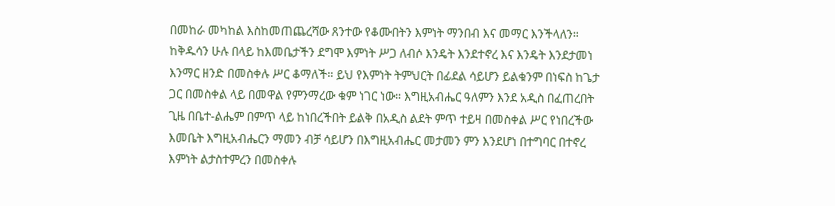በመከራ መካከል እስከመጠጨረሻው ጸንተው የቆሙበትን እምነት ማንበብ እና መማር እንችላለን። ከቅዱሳን ሁሉ በላይ ከእመቤታችን ደግሞ እምነት ሥጋ ለብሶ እንዴት እንደተኖረ እና እንዴት እንደታመነ እንማር ዘንድ በመስቀሉ ሥር ቆማለች። ይህ የእምነት ትምህርት በፊደል ሳይሆን ይልቁንም በነፍስ ከጌታ ጋር በመስቀል ላይ በመዋል የምንማረው ቁም ነገር ነው። እግዚአብሔር ዓለምን እንደ አዲስ በፈጠረበት ጊዜ በቤተ-ልሔም በምጥ ላይ ከነበረችበት ይልቅ በአዲስ ልደት ምጥ ተይዛ በመስቀል ሥር የነበረችው እመቤት እግዚአብሔርን ማመን ብቻ ሳይሆን በእግዚአብሔር መታመን ምን እንደሆነ በተግባር በተኖረ እምነት ልታስተምረን በመስቀሉ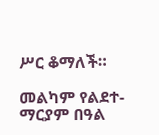ሥር ቆማለች።

መልካም የልደተ-ማርያም በዓል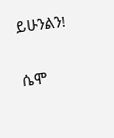ይሁንልን!

ሴሞ